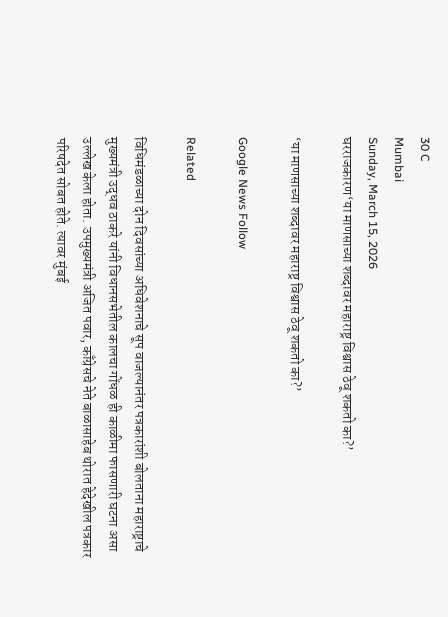30 C
Mumbai
Sunday, March 15, 2026
घरराजकारण‘या माणसाच्या शब्दावर महाराष्ट्र विश्वास ठेवू शकतो का?’

‘या माणसाच्या शब्दावर महाराष्ट्र विश्वास ठेवू शकतो का?’

Google News Follow

Related

विधिमंडळाच्या दोन दिवसांच्या अधिवेशनाचे सूप वाजल्यानंतर पत्रकारांशी बोलताना महाराष्ट्राचे मुख्यमंत्री उद्धव ठाकरे यांनी विधानसभेतील कालचा गोंधळ ही काळीमा फासणारी घटना असा उल्लेख केला होता. उपमुख्यमंत्री अजित पवार, काँग्रेसचे नेते बाळासाहेब थोरात हेदेखील पत्रकार परिषदेत सोबत होते. त्यावर मुंबई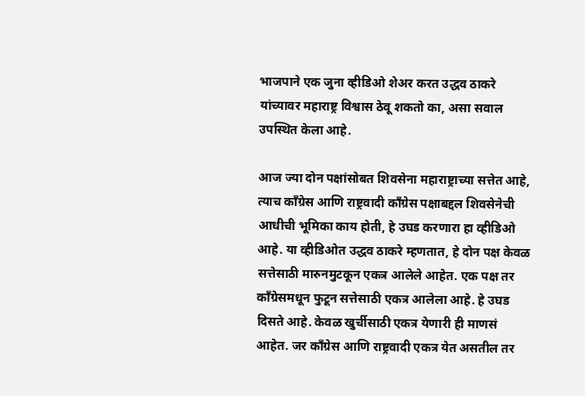भाजपाने एक जुना व्हीडिओ शेअर करत उद्धव ठाकरे यांच्यावर महाराष्ट्र विश्वास ठेवू शकतो का, असा सवाल उपस्थित केला आहे.

आज ज्या दोन पक्षांसोबत शिवसेना महाराष्ट्राच्या सत्तेत आहे, त्याच काँग्रेस आणि राष्ट्रवादी काँग्रेस पक्षाबद्दल शिवसेनेची आधीची भूमिका काय होती, हे उघड करणारा हा व्हीडिओ आहे. या व्हीडिओत उद्धव ठाकरे म्हणतात, हे दोन पक्ष केवळ सत्तेसाठी मारुनमुटकून एकत्र आलेले आहेत. एक पक्ष तर काँग्रेसमधून फुटून सत्तेसाठी एकत्र आलेला आहे. हे उघड दिसते आहे. केवळ खुर्चीसाठी एकत्र येणारी ही माणसं आहेत. जर काँग्रेस आणि राष्ट्रवादी एकत्र येत असतील तर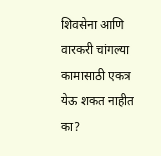शिवसेना आणि वारकरी चांगल्या कामासाठी एकत्र येऊ शकत नाहीत का?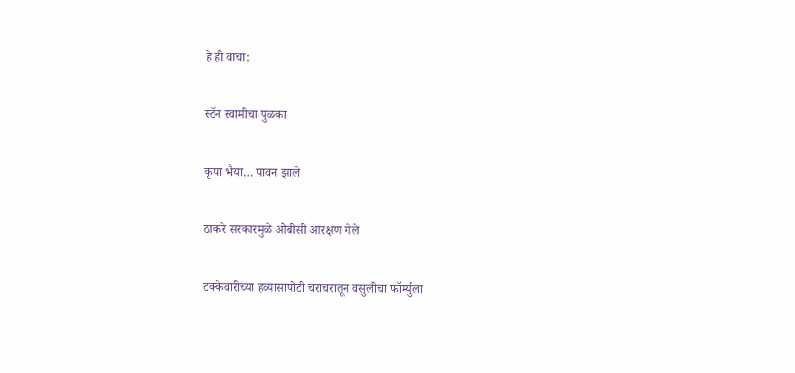हे ही वाचा:

स्टॅन स्वामीचा पुळका

कृपा भैया… पावन झाले

ठाकरे सरकारमुळे ओबीसी आरक्षण गेले

टक्केवारीच्या हव्यासापोटी चराचरातून वसुलीचा फॉर्म्युला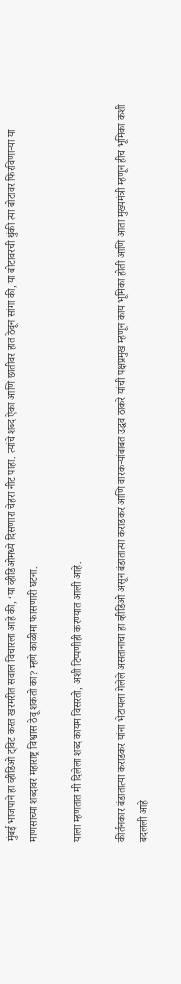मुंबई भाजपाने हा व्हीडिओ ट्विट करत खरमरीत सवाल विचारला आहे की, ‘या व्हीडिओमध्ये दिसणारा चेहरा नीट पाहा. त्यांचे शब्द ऐका आणि छातीवर हात ठेवून सांगा की, या बोटावरची थुंकी त्या बोटावर फिरविणाऱ्या या माणसाच्या शब्दावर महाराष्ट्र विश्वास ठेवू शकतो का? म्हणे काळीमा फासणारी घटना.

याला म्हणतात मी दिलेला शब्द कायम विसरतो, अशी टिप्पणीही करण्यात आली आहे.

कीर्तनकार बंडातात्या कराडकर यांना भेटायला गेलेले असतानाचा हा व्हीडिओ असून बंडातात्या कराडकर आणि वारकऱ्यांबाबत उद्धव ठाकरे यांची पक्षप्रमुख म्हणून काय भूमिका होती आणि आता मुख्यमंत्री म्हणून हीच भूमिका कशी बदलली आहे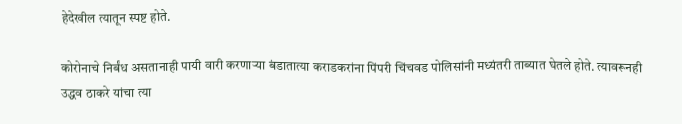हेदेखील त्यातून स्पष्ट होते.

कोरोनाचे निर्बंध असतानाही पायी वारी करणाऱ्या बंडातात्या कराडकरांना पिंपरी चिंचवड पोलिसांनी मध्यंतरी ताब्यात घेतले होते. त्यावरूनही उद्धव ठाकरे यांचा त्या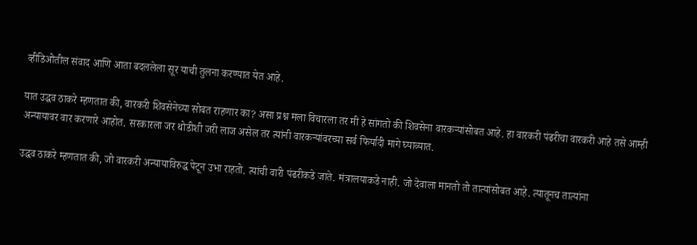व्हीडिओतील संवाद आणि आता बदललेला सूर याची तुलना करण्यात येत आहे.

यात उद्धव ठाकरे म्हणतात की, वारकरी शिवसेनेच्या सोबत राहणार का? असा प्रश्न मला विचारला तर मी हे सांगतो की शिवसेना वारकऱ्यांसोबत आहे. हा वारकरी पंढरीचा वारकरी आहे तसे आम्ही अन्यायावर वार करणारे आहोत. सरकारला जर थोडीशी जरी लाज असेल तर त्यांनी वारकऱ्यांवरच्या सर्व फिर्यादी मागे घ्याव्यात.

उद्धव ठाकरे म्हणतात की, जो वारकरी अन्यायाविरुद्ध पेटून उभा राहतो. त्यांची वारी पंढरीकडे जाते. मंत्रालयाकडे नाही. जो देवाला मानतो तो तात्यांसोबत आहे. त्यातूनच तात्यांना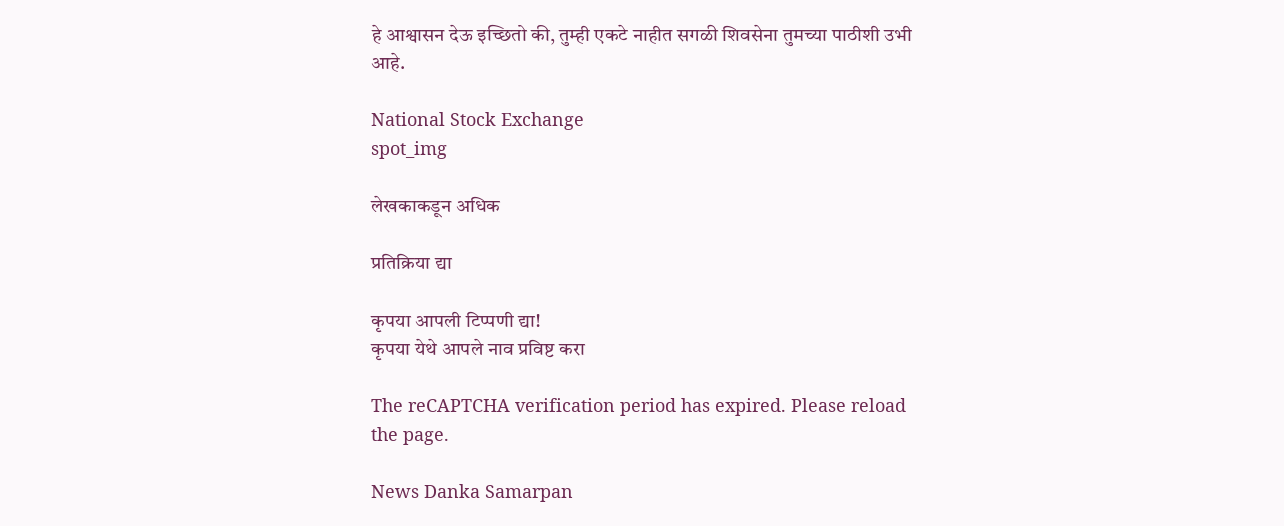हे आश्वासन देऊ इच्छितो की, तुम्ही एकटे नाहीत सगळी शिवसेना तुमच्या पाठीशी उभी आहे.

National Stock Exchange
spot_img

लेखकाकडून अधिक

प्रतिक्रिया द्या

कृपया आपली टिप्पणी द्या!
कृपया येथे आपले नाव प्रविष्ट करा

The reCAPTCHA verification period has expired. Please reload the page.

News Danka Samarpan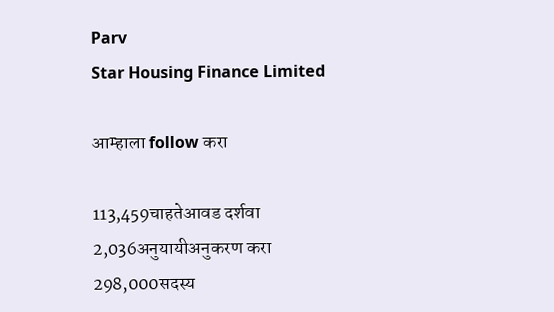Parv
Star Housing Finance Limited

आम्हाला follow करा

113,459चाहतेआवड दर्शवा
2,036अनुयायीअनुकरण करा
298,000सदस्य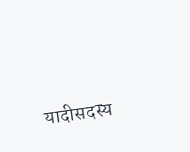यादीसदस्य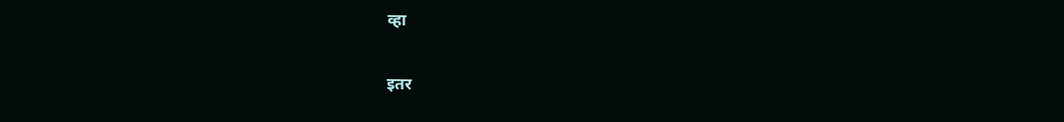व्हा

इतर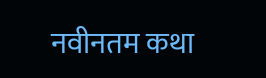नवीनतम कथा